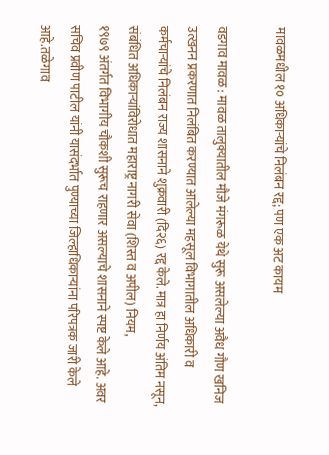मावळमधील १० अधिकाऱ्यांचे निलंबन रद्द; पण एक अट कायम

वडगाव मावळ : मावळ तालुक्यातील मौजे मंगरूळ येथे सुरू असलेल्या अवैध गौण खनिज उत्खनन प्रकरणात निलंबित करण्यात आलेल्या महसूल विभागातील अधिकारी व कर्मचाऱ्यांचे निलंबन राज्य शासनाने शुक्रवारी (दि२६) रद्द केले. मात्र हा निर्णय अंतिम नसून, संबंधित अधिकाऱ्यांविरोधात महाराष्ट्र नागरी सेवा (शिस्त व अपील) नियम,
१९७९ अंतर्गत विभागीय चौकशी सुरूच राहणार असल्याचे शासनाने स्पष्ट केले आहे. अवर सचिव प्रवीण पाटील यांनी यासंदर्भात पुण्याच्या जिल्हाधिकाऱ्यांना परिपत्रक जारी केले आहे.तळेगाव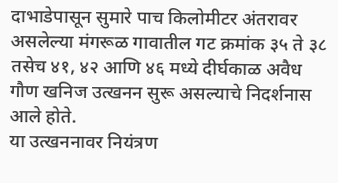दाभाडेपासून सुमारे पाच किलोमीटर अंतरावर असलेल्या मंगरूळ गावातील गट क्रमांक ३५ ते ३८ तसेच ४१, ४२ आणि ४६ मध्ये दीर्घकाळ अवैध गौण खनिज उत्खनन सुरू असल्याचे निदर्शनास आले होते.
या उत्खननावर नियंत्रण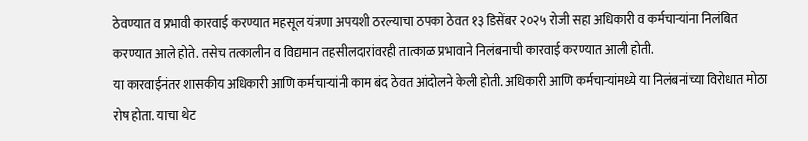ठेवण्यात व प्रभावी कारवाई करण्यात महसूल यंत्रणा अपयशी ठरल्याचा ठपका ठेवत १३ डिसेंबर २०२५ रोजी सहा अधिकारी व कर्मचाऱ्यांना निलंबित करण्यात आले होते. तसेच तत्कालीन व विद्यमान तहसीलदारांवरही तात्काळ प्रभावाने निलंबनाची कारवाई करण्यात आली होती.
या कारवाईनंतर शासकीय अधिकारी आणि कर्मचाऱ्यांनी काम बंद ठेवत आंदोलने केली होती. अधिकारी आणि कर्मचाऱ्यांमध्ये या निलंबनांच्या विरोधात मोठा रोष होता. याचा थेट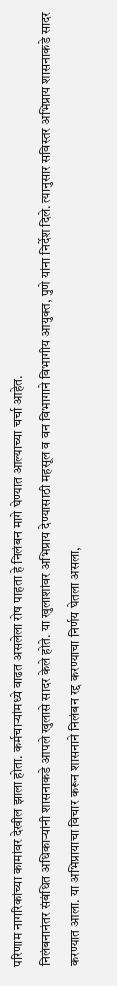परिणाम नागरिकांच्या कामांवर देखील झाला होता. कर्मचाऱ्यांमध्ये वाढत असलेला रोष पाहता हे निलंबन मागे घेण्यात आल्याच्या चर्चा आहेत.
निलंबनानंतर संबंधित अधिकाऱ्यांनी शासनाकडे आपले खुलासे सादर केले होते. या खुलाशांवर अभिप्राय देण्यासाठी महसूल व वन विभागाने विभागीय आयुक्त, पुणे यांना निर्देश दिले. त्यानुसार सविस्तर अभिप्राय शासनाकडे सादर करण्यात आला. या अभिप्रायाचा विचार करून शासनाने निलंबन रद्द करण्याचा निर्णय घेतला असला,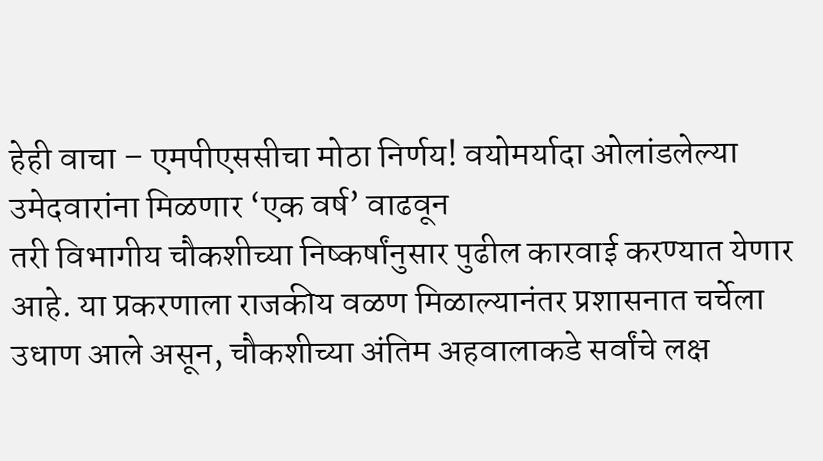हेही वाचा – एमपीएससीचा मोठा निर्णय! वयोमर्यादा ओलांडलेल्या उमेदवारांना मिळणार ‘एक वर्ष’ वाढवून
तरी विभागीय चौकशीच्या निष्कर्षांनुसार पुढील कारवाई करण्यात येणार आहे. या प्रकरणाला राजकीय वळण मिळाल्यानंतर प्रशासनात चर्चेला उधाण आले असून, चौकशीच्या अंतिम अहवालाकडे सर्वांचे लक्ष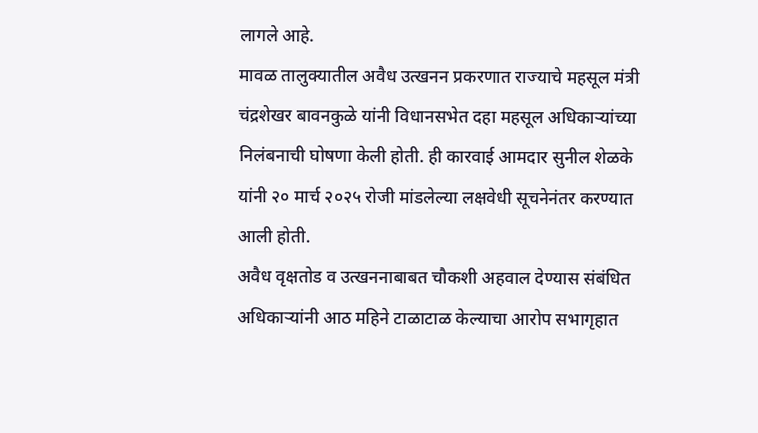लागले आहे.
मावळ तालुक्यातील अवैध उत्खनन प्रकरणात राज्याचे महसूल मंत्री चंद्रशेखर बावनकुळे यांनी विधानसभेत दहा महसूल अधिकाऱ्यांच्या निलंबनाची घोषणा केली होती. ही कारवाई आमदार सुनील शेळके यांनी २० मार्च २०२५ रोजी मांडलेल्या लक्षवेधी सूचनेनंतर करण्यात आली होती.
अवैध वृक्षतोड व उत्खननाबाबत चौकशी अहवाल देण्यास संबंधित अधिकाऱ्यांनी आठ महिने टाळाटाळ केल्याचा आरोप सभागृहात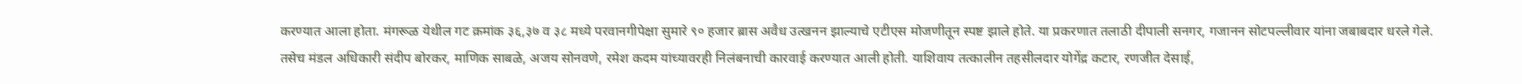करण्यात आला होता. मंगरूळ येथील गट क्रमांक ३६,३७ व ३८ मध्ये परवानगीपेक्षा सुमारे ९० हजार ब्रास अवैध उत्खनन झाल्याचे एटीएस मोजणीतून स्पष्ट झाले होते. या प्रकरणात तलाठी दीपाली सनगर, गजानन सोटपल्लीवार यांना जबाबदार धरले गेले.
तसेच मंडल अधिकारी संदीप बोरकर, माणिक साबळे, अजय सोनवणे, रमेश कदम यांच्यावरही निलंबनाची कारवाई करण्यात आली होती. याशिवाय तत्कालीन तहसीलदार योगेंद्र कटार, रणजीत देसाई,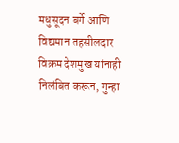मधुसूदन बर्गे आणि विद्यमान तहसीलदार विक्रम देशमुख यांनाही निलंबित करून, गुन्हा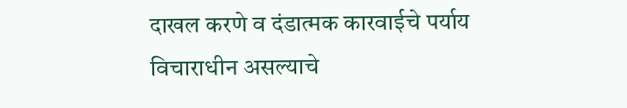दाखल करणे व दंडात्मक कारवाईचे पर्याय विचाराधीन असल्याचे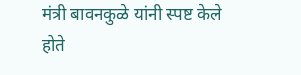मंत्री बावनकुळे यांनी स्पष्ट केले होते